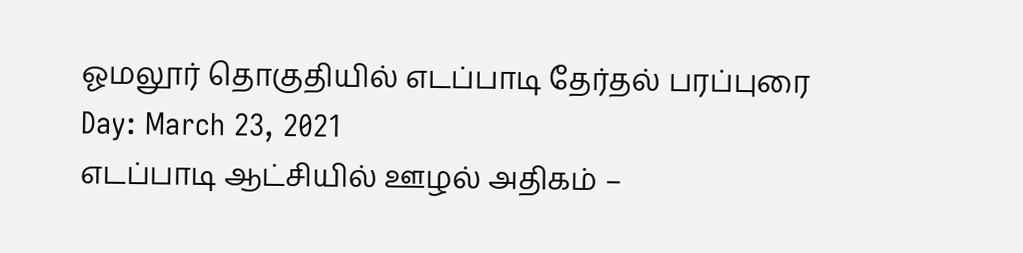ஓமலூர் தொகுதியில் எடப்பாடி தேர்தல் பரப்புரை
Day: March 23, 2021
எடப்பாடி ஆட்சியில் ஊழல் அதிகம் –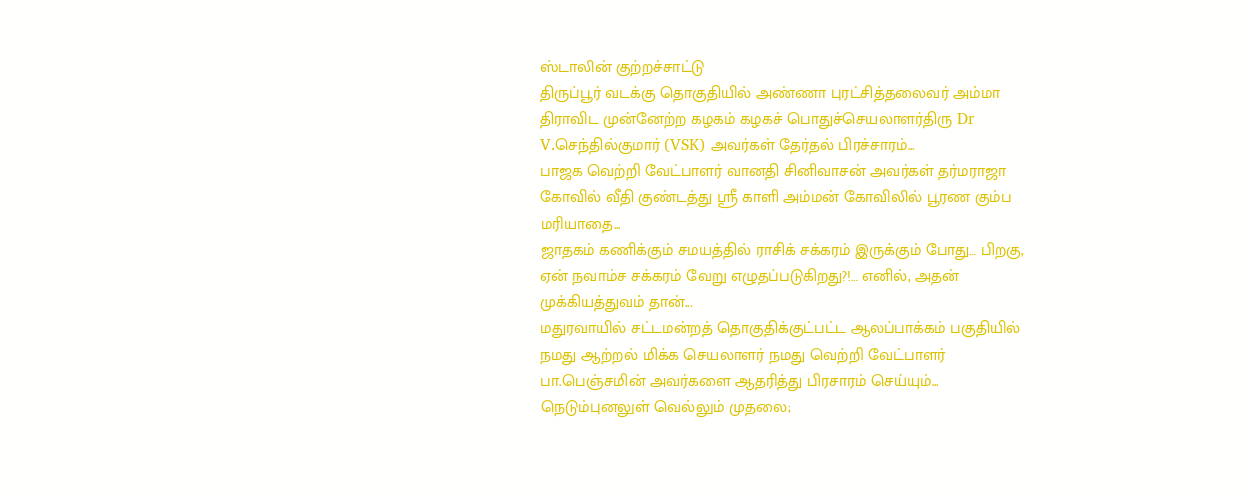ஸ்டாலின் குற்றச்சாட்டு
திருப்பூர் வடக்கு தொகுதியில் அண்ணா புரட்சித்தலைவர் அம்மா திராவிட முன்னேற்ற கழகம் கழகச் பொதுச்செயலாளர்திரு Dr V.செந்தில்குமார் (VSK) அவர்கள் தேர்தல் பிரச்சாரம்...
பாஜக வெற்றி வேட்பாளர் வானதி சினிவாசன் அவர்கள் தர்மராஜா கோவில் வீதி குண்டத்து ஸ்ரீ காளி அம்மன் கோவிலில் பூரண கும்ப மரியாதை...
ஜாதகம் கணிக்கும் சமயத்தில் ராசிக் சக்கரம் இருக்கும் போது… பிறகு, ஏன் நவாம்ச சக்கரம் வேறு எழுதப்படுகிறது?!… எனில், அதன் முக்கியத்துவம் தான்...
மதுரவாயில் சட்டமன்றத் தொகுதிக்குட்பட்ட ஆலப்பாக்கம் பகுதியில் நமது ஆற்றல் மிக்க செயலாளர் நமது வெற்றி வேட்பாளர் பா.பெஞ்சமின் அவர்களை ஆதரித்து பிரசாரம் செய்யும்...
நெடும்புனலுள் வெல்லும் முதலை;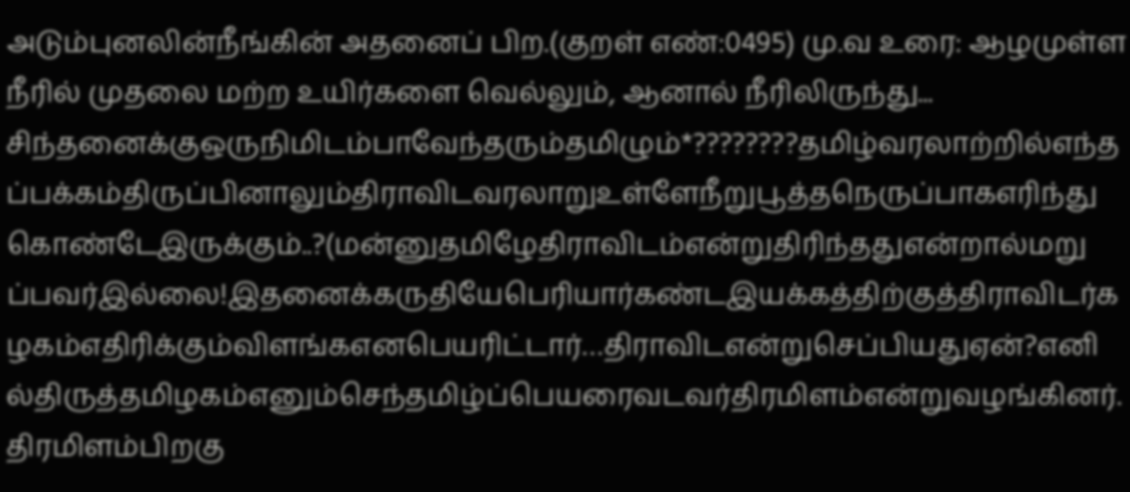அடும்புனலின்நீங்கின் அதனைப் பிற.(குறள் எண்:0495) மு.வ உரை: ஆழமுள்ள நீரில் முதலை மற்ற உயிர்களை வெல்லும், ஆனால் நீரிலிருந்து...
சிந்தனைக்குஒருநிமிடம்பாவேந்தரும்தமிழும்*????????தமிழ்வரலாற்றில்எந்தப்பக்கம்திருப்பினாலும்திராவிடவரலாறுஉள்ளேநீறுபூத்தநெருப்பாகஎரிந்துகொண்டேஇருக்கும்..?(மன்னுதமிழேதிராவிடம்என்றுதிரிந்ததுஎன்றால்மறுப்பவர்இல்லை!இதனைக்கருதியேபெரியார்கண்டஇயக்கத்திற்குத்திராவிடர்கழகம்எதிரிக்கும்விளங்கஎனபெயரிட்டார்…திராவிடஎன்றுசெப்பியதுஏன்?எனில்திருத்தமிழகம்எனும்செந்தமிழ்ப்பெயரைவடவர்திரமிளம்என்றுவழங்கினர்.திரமிளம்பிறகு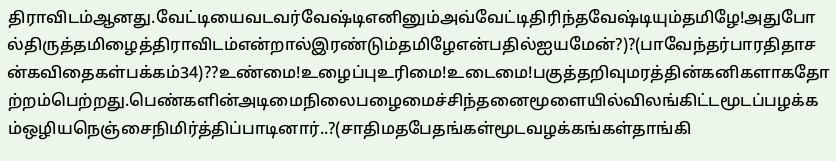திராவிடம்ஆனது.வேட்டியைவடவர்வேஷ்டிஎனினும்அவ்வேட்டிதிரிந்தவேஷ்டியும்தமிழே!அதுபோல்திருத்தமிழைத்திராவிடம்என்றால்இரண்டும்தமிழேஎன்பதில்ஐயமேன்?)?(பாவேந்தர்பாரதிதாசன்கவிதைகள்பக்கம்34)??உண்மை!உழைப்புஉரிமை!உடைமை!பகுத்தறிவுமரத்தின்கனிகளாகதோற்றம்பெற்றது.பெண்களின்அடிமைநிலைபழைமைச்சிந்தனைமூளையில்விலங்கிட்டமூடப்பழக்கம்ஒழியநெஞ்சைநிமிர்த்திப்பாடினார்..?(சாதிமதபேதங்கள்மூடவழக்கங்கள்தாங்கி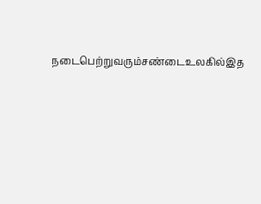நடைபெற்றுவரும்சண்டைஉலகில்இத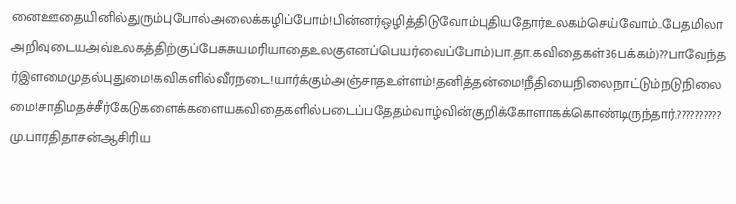னைஊதையினில்துரும்புபோல்அலைக்கழிப்போம்!பின்னர்ஒழித்திடுவோம்புதியதோர்உலகம்செய்வோம்..பேதமிலாஅறிவுடையஅவ்உலகத்திற்குப்பேசுசுயமரியாதைஉலகுஎனப்பெயர்வைப்போம்)பா.தா.கவிதைகள்36பக்கம்)??பாவேந்தர்இளமைமுதல்புதுமை!கவிகளில்வீரநடை!யார்க்கும்அஞ்சாதஉள்ளம்!தனித்தன்மை!நீதியைநிலைநாட்டும்நடுநிலைமை!சாதிமதச்சீர்கேடுகளைக்களையகவிதைகளில்படைப்பதேதம்வாழ்வின்குறிக்கோளாகக்கொண்டிருந்தார்.??????????மு.பாரதிதாசன்ஆசிரிய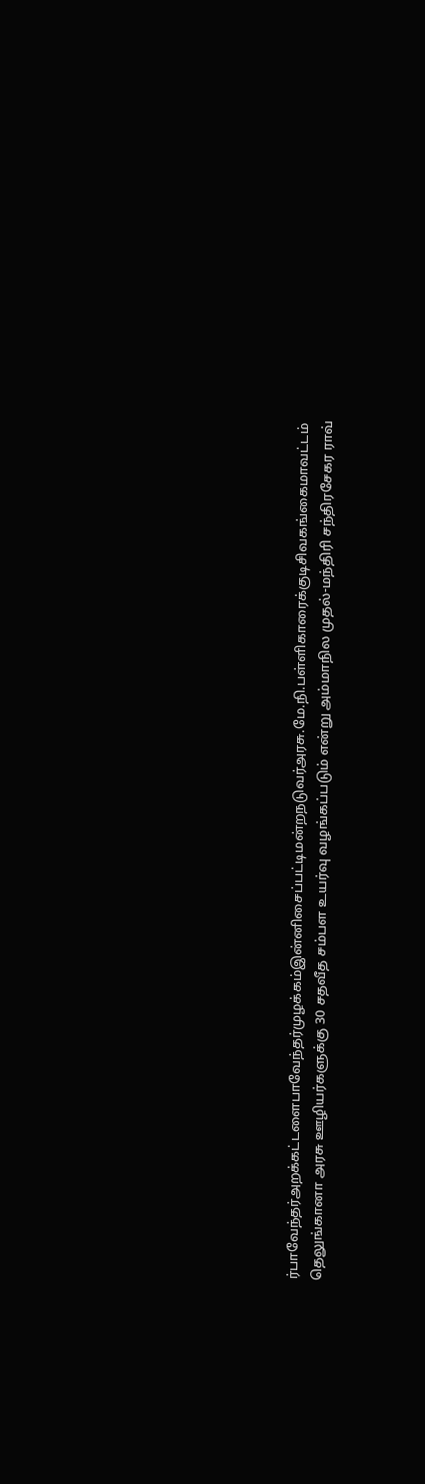ர்பாவேந்தர்அறக்கட்டளைபாவேந்தர்முழக்கம்இன்னிசைப்பட்டிமன்றநடுவர்அரசு.மே.நி.பள்ளிகாரைக்குடிசிவகங்கைமாவட்டம்
தெலுங்கானா அரசு ஊழியர்களுக்கு 30 சதவீத சம்பள உயர்வு வழங்கப்படும் என்று அம்மாநில முதல்-மந்திரி சந்திரசேகர ராவ்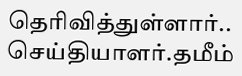தெரிவித்துள்ளார்.. செய்தியாளர்.தமீம்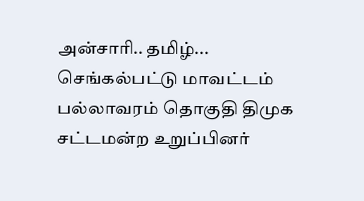அன்சாரி.. தமிழ்...
செங்கல்பட்டு மாவட்டம் பல்லாவரம் தொகுதி திமுக சட்டமன்ற உறுப்பினர்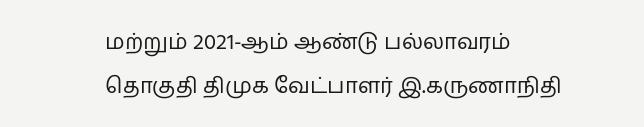மற்றும் 2021-ஆம் ஆண்டு பல்லாவரம் தொகுதி திமுக வேட்பாளர் இ.கருணாநிதி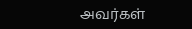அவர்கள்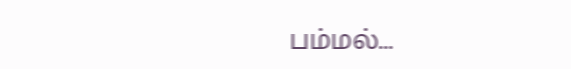பம்மல்...